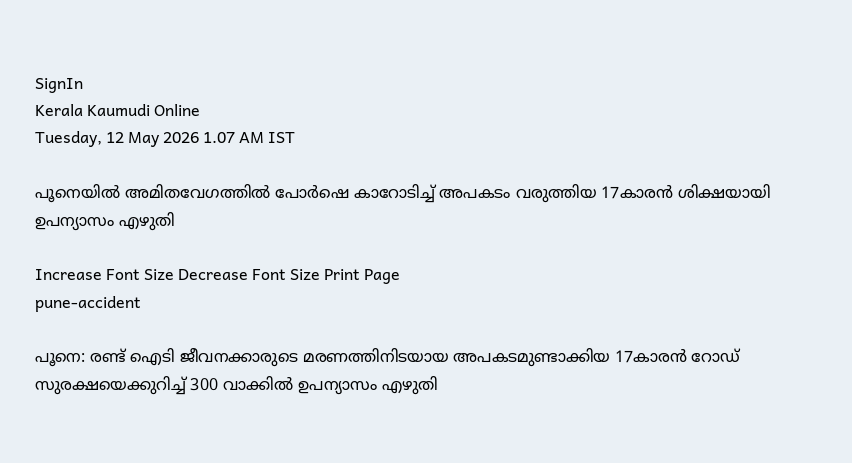SignIn
Kerala Kaumudi Online
Tuesday, 12 May 2026 1.07 AM IST

പൂനെയിൽ അമിതവേഗത്തിൽ പോർഷെ കാറോടിച്ച് അപകടം വരുത്തിയ 17കാരൻ ശിക്ഷയായി ഉപന്യാസം എഴുതി

Increase Font Size Decrease Font Size Print Page
pune-accident

പൂനെ: രണ്ട് ഐടി ജീവനക്കാരുടെ മരണത്തിനിടയായ അപകടമുണ്ടാക്കിയ 17കാരൻ റോഡ് സുരക്ഷയെക്കുറിച്ച് 300 വാക്കിൽ ഉപന്യാസം എഴുതി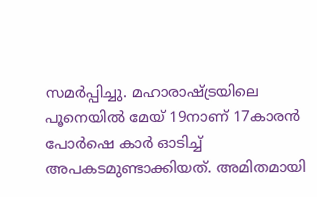സമർപ്പിച്ചു. മഹാരാഷ്‌ട്രയിലെ പൂനെയിൽ മേയ് 19നാണ് 17കാരൻ പോർഷെ കാർ ഓടിച്ച് അപകടമുണ്ടാക്കിയത്. അമിതമായി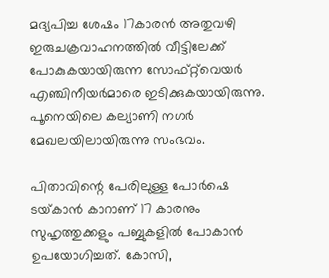മദ്യപിച്ച ശേഷം 17കാരൻ അതുവഴി ഇരുചക്രവാഹനത്തിൽ വീട്ടിലേക്ക് പോകുകയായിരുന്ന സോഫ്റ്റ്‌വെയർ എഞ്ചിനീയർമാരെ ഇടിക്കുകയായിരുന്നു. പൂനെയിലെ കല്യാണി നഗർ മേഖലയിലായിരുന്നു സംഭവം.

പിതാവിന്റെ പേരിലുള്ള പോർഷെ ടയ്‌കാൻ കാറാണ് 17 കാരനും സുഹൃത്തുക്കളും പബ്ബുകളിൽ പോകാൻ ഉപയോഗിച്ചത്. കോസി,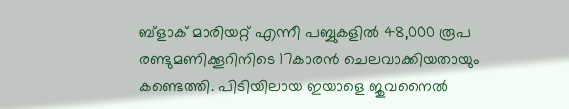ബ്ളാക് മാരിയറ്റ് എന്നീ പബ്ബുകളിൽ 48,000 രൂപ രണ്ടുമണിക്കൂറിനിടെ 17കാരൻ ചെലവാക്കിയതായും കണ്ടെത്തി. പിടിയിലായ ഇയാളെ ജുവനൈൽ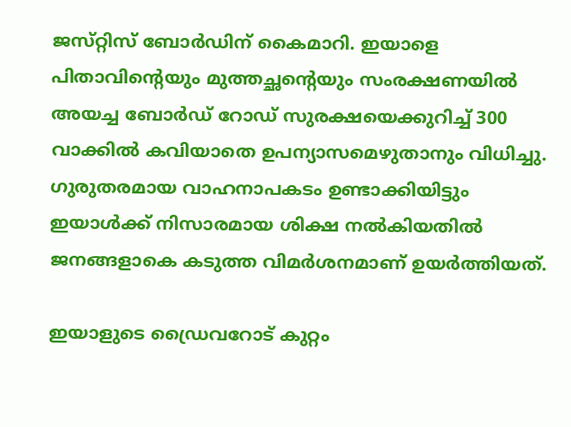ജസ്‌റ്റിസ് ബോർഡിന് കൈമാറി. ഇയാളെ പിതാവിന്റെയും മുത്തച്ഛന്റെയും സംരക്ഷണയിൽ അയച്ച ബോർഡ് റോഡ് സുരക്ഷയെക്കുറിച്ച് 300 വാക്കിൽ കവിയാതെ ഉപന്യാസമെഴുതാനും വിധിച്ചു. ഗുരുതരമായ വാഹനാപകടം ഉണ്ടാക്കിയിട്ടും ഇയാൾക്ക് നിസാരമായ ശിക്ഷ നൽകിയതിൽ ജനങ്ങളാകെ കടുത്ത വിമർശനമാണ് ഉയർത്തിയത്.

ഇയാളുടെ ഡ്രൈവറോട് കുറ്റം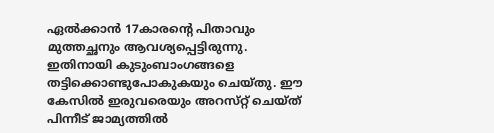ഏൽക്കാൻ 17കാരന്റെ പിതാവും മുത്തച്ഛനും ആവശ്യപ്പെട്ടിരുന്നു. ഇതിനായി കുടുംബാംഗങ്ങളെ തട്ടിക്കൊണ്ടുപോകുകയും ചെയ്‌തു. ഈ കേസിൽ ഇരുവരെയും അറസ്‌റ്റ് ചെയ്‌ത് പിന്നീട് ജാമ്യത്തിൽ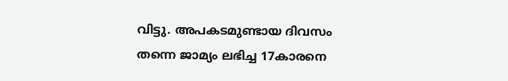വിട്ടു. അപകടമുണ്ടായ ദിവസം തന്നെ ജാമ്യം ലഭിച്ച 17കാരനെ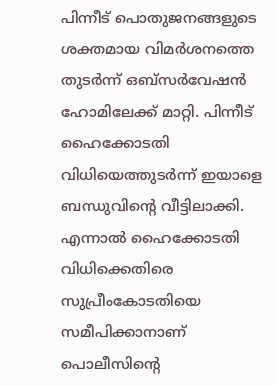പിന്നീട് പൊതുജനങ്ങളുടെ ശക്തമായ വിമർശനത്തെ തുടർന്ന് ഒബ്‌സർവേഷൻ ഹോമിലേക്ക് മാറ്റി. പിന്നീട് ഹൈക്കോടതി വിധിയെത്തുടർന്ന് ഇയാളെ ബന്ധുവിന്റെ വീട്ടിലാക്കി. എന്നാൽ ഹൈക്കോടതി വിധിക്കെതിരെ സുപ്രീംകോടതിയെ സമീപിക്കാനാണ് പൊലീസിന്റെ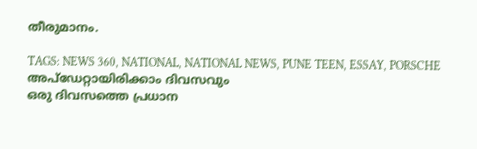തീരുമാനം.

TAGS: NEWS 360, NATIONAL, NATIONAL NEWS, PUNE TEEN, ESSAY, PORSCHE
അപ്ഡേറ്റായിരിക്കാം ദിവസവും
ഒരു ദിവസത്തെ പ്രധാന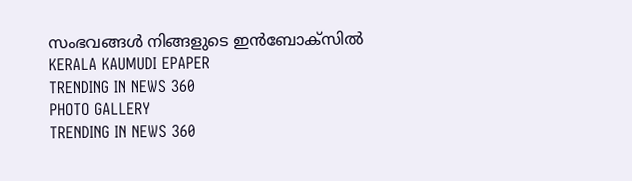സംഭവങ്ങൾ നിങ്ങളുടെ ഇൻബോക്സിൽ
KERALA KAUMUDI EPAPER
TRENDING IN NEWS 360
PHOTO GALLERY
TRENDING IN NEWS 360